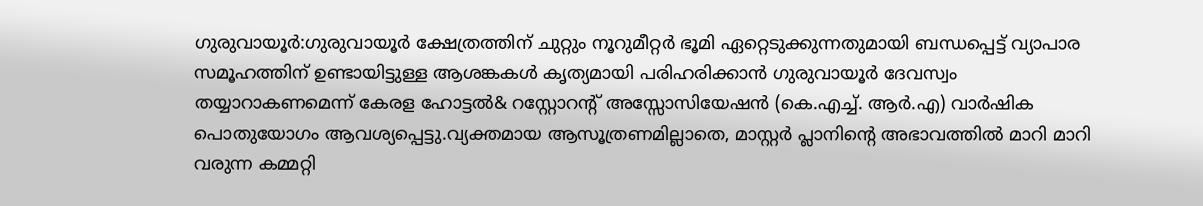ഗുരുവായൂർ:ഗുരുവായൂർ ക്ഷേത്രത്തിന് ചുറ്റും നൂറുമീറ്റർ ഭൂമി ഏറ്റെടുക്കുന്നതുമായി ബന്ധപ്പെട്ട് വ്യാപാര സമൂഹത്തിന് ഉണ്ടായിട്ടുള്ള ആശങ്കകൾ കൃത്യമായി പരിഹരിക്കാൻ ഗുരുവായൂർ ദേവസ്വം തയ്യാറാകണമെന്ന് കേരള ഹോട്ടൽ& റസ്റ്റോറൻ്റ് അസ്സോസിയേഷൻ (കെ.എച്ച്. ആർ.എ) വാർഷിക പൊതുയോഗം ആവശ്യപ്പെട്ടു.വ്യക്തമായ ആസൂത്രണമില്ലാതെ, മാസ്റ്റർ പ്ലാനിൻ്റെ അഭാവത്തിൽ മാറി മാറി വരുന്ന കമ്മറ്റി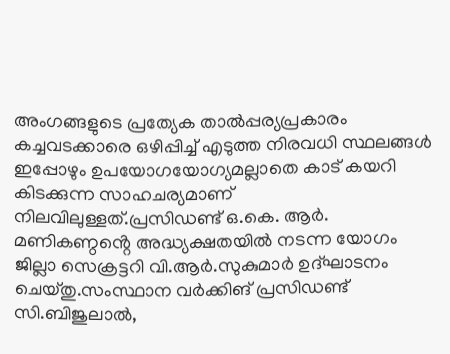അംഗങ്ങളുടെ പ്രത്യേക താൽപ്പര്യപ്രകാരം കച്ചവടക്കാരെ ഒഴിപ്പിച്ച് എടുത്ത നിരവധി സ്ഥലങ്ങൾ ഇപ്പോഴും ഉപയോഗയോഗ്യമല്ലാതെ കാട് കയറി കിടക്കുന്ന സാഹചര്യമാണ് നിലവിലുള്ളത്.പ്രസിഡണ്ട് ഒ.കെ. ആർ. മണികണ്ഠൻ്റെ അദ്ധ്യക്ഷതയിൽ നടന്ന യോഗം ജില്ലാ സെക്രട്ടറി വി.ആർ.സുകുമാർ ഉദ്ഘാടനം ചെയ്തു.സംസ്ഥാന വർക്കിങ് പ്രസിഡണ്ട് സി.ബിജുലാൽ,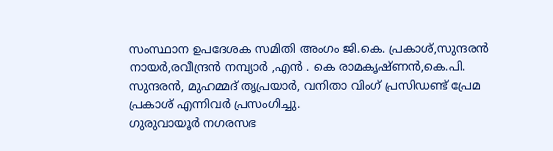സംസ്ഥാന ഉപദേശക സമിതി അംഗം ജി.കെ. പ്രകാശ്,സുന്ദരൻ നായർ,രവീന്ദ്രൻ നമ്പ്യാർ ,എൻ . കെ രാമകൃഷ്ണൻ,കെ.പി. സുന്ദരൻ, മുഹമ്മദ് തൃപ്രയാർ, വനിതാ വിംഗ് പ്രസിഡണ്ട് പ്രേമ പ്രകാശ് എന്നിവർ പ്രസംഗിച്ചു.
ഗുരുവായൂർ നഗരസഭ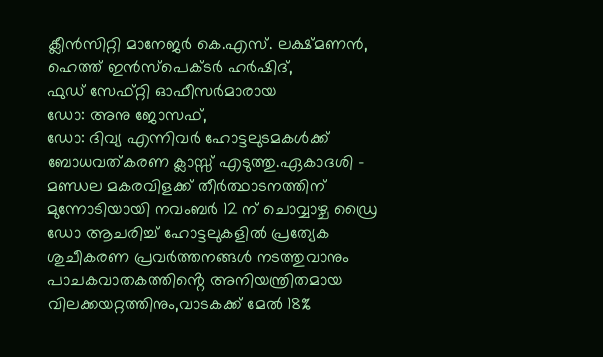ക്ലീൻസിറ്റി മാനേജർ കെ.എസ്. ലക്ഷ്മണൻ, ഹെത്ത് ഇൻസ്പെക്ടർ ഹർഷിദ്,
ഫുഡ് സേഫ്റ്റി ഓഫീസർമാരായ
ഡോ: അനു ജോസഫ്,
ഡോ: ദിവ്യ എന്നിവർ ഹോട്ടലുടമകൾക്ക് ബോധവത്കരണ ക്ലാസ്സ് എടുത്തു.ഏകാദശി – മണ്ഡല മകരവിളക്ക് തീർത്ഥാടനത്തിന് മുന്നോടിയായി നവംബർ 12 ന് ചൊവ്വാഴ്ച ഡ്രൈ ഡോ ആചരിച്ച് ഹോട്ടലുകളിൽ പ്രത്യേക ശുചീകരണ പ്രവർത്തനങ്ങൾ നടത്തുവാനും പാചകവാതകത്തിൻ്റെ അനിയന്ത്രിതമായ വിലക്കയറ്റത്തിനും,വാടകക്ക് മേൽ 18%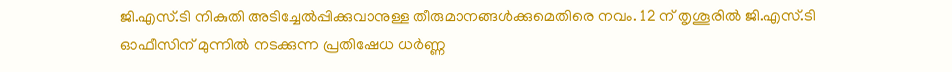ജി.എസ്.ടി നികുതി അടിച്ചേൽപ്പിക്കുവാനുള്ള തീരുമാനങ്ങൾക്കുമെതിരെ നവം. 12 ന് തൃശൂരിൽ ജി.എസ്.ടി ഓഫീസിന് മുന്നിൽ നടക്കുന്ന പ്രതിഷേധ ധർണ്ണ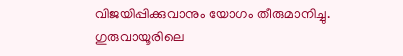വിജയിപ്പിക്കുവാനും യോഗം തീരുമാനിച്ചു.
ഗുരുവായൂരിലെ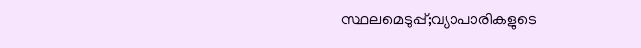സ്ഥലമെടുപ്പ്;വ്യാപാരികളുടെ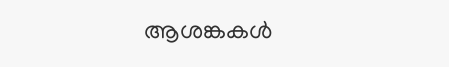ആശങ്കകൾ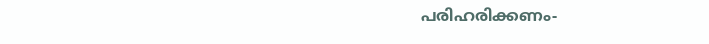പരിഹരിക്കണം-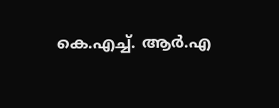കെ.എച്ച്. ആർ.എ